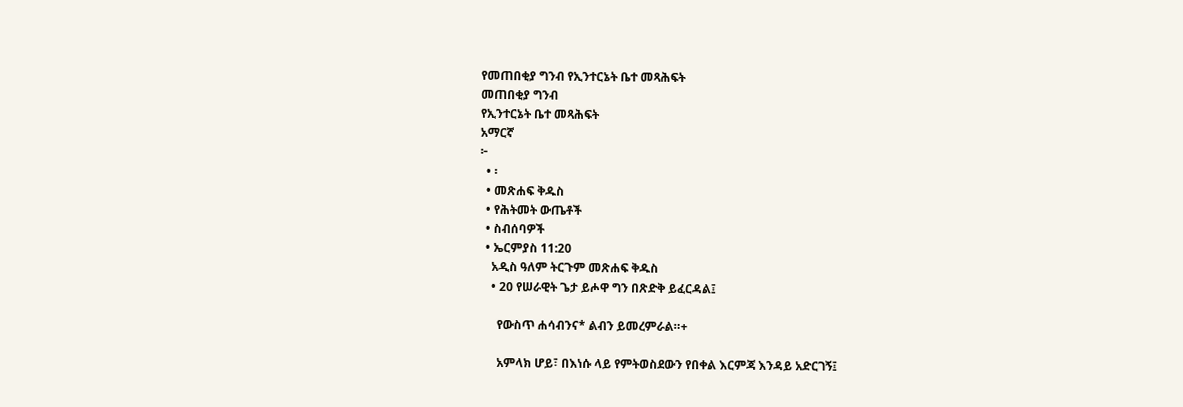የመጠበቂያ ግንብ የኢንተርኔት ቤተ መጻሕፍት
መጠበቂያ ግንብ
የኢንተርኔት ቤተ መጻሕፍት
አማርኛ
፦
  • ፡
  • መጽሐፍ ቅዱስ
  • የሕትመት ውጤቶች
  • ስብሰባዎች
  • ኤርምያስ 11:20
    አዲስ ዓለም ትርጉም መጽሐፍ ቅዱስ
    • 20 የሠራዊት ጌታ ይሖዋ ግን በጽድቅ ይፈርዳል፤

      የውስጥ ሐሳብንና* ልብን ይመረምራል።+

      አምላክ ሆይ፣ በእነሱ ላይ የምትወስደውን የበቀል እርምጃ እንዳይ አድርገኝ፤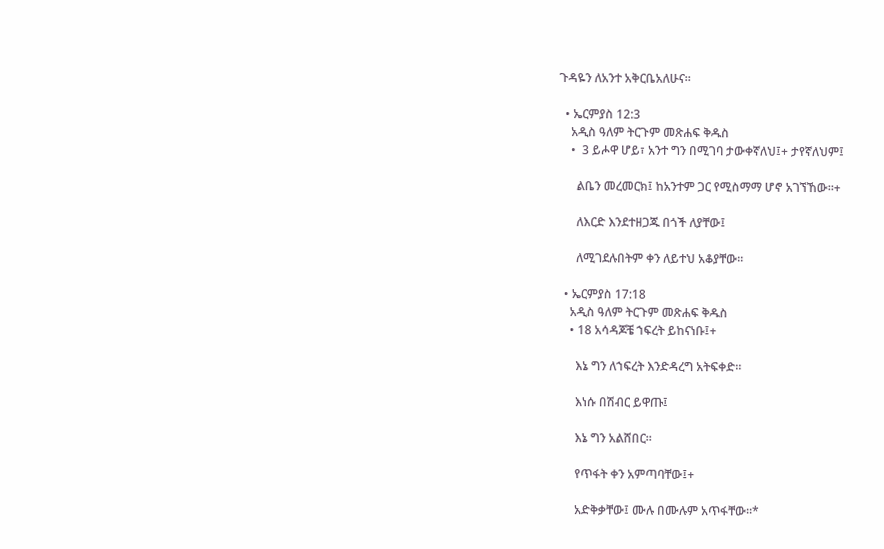ጉዳዬን ለአንተ አቅርቤአለሁና።

  • ኤርምያስ 12:3
    አዲስ ዓለም ትርጉም መጽሐፍ ቅዱስ
    •  3 ይሖዋ ሆይ፣ አንተ ግን በሚገባ ታውቀኛለህ፤+ ታየኛለህም፤

      ልቤን መረመርክ፤ ከአንተም ጋር የሚስማማ ሆኖ አገኘኸው።+

      ለእርድ እንደተዘጋጁ በጎች ለያቸው፤

      ለሚገደሉበትም ቀን ለይተህ አቆያቸው።

  • ኤርምያስ 17:18
    አዲስ ዓለም ትርጉም መጽሐፍ ቅዱስ
    • 18 አሳዳጆቼ ኀፍረት ይከናነቡ፤+

      እኔ ግን ለኀፍረት እንድዳረግ አትፍቀድ።

      እነሱ በሽብር ይዋጡ፤

      እኔ ግን አልሸበር።

      የጥፋት ቀን አምጣባቸው፤+

      አድቅቃቸው፤ ሙሉ በሙሉም አጥፋቸው።*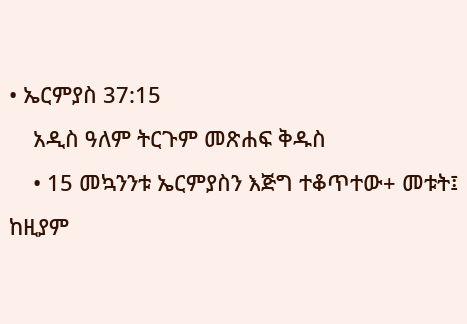• ኤርምያስ 37:15
    አዲስ ዓለም ትርጉም መጽሐፍ ቅዱስ
    • 15 መኳንንቱ ኤርምያስን እጅግ ተቆጥተው+ መቱት፤ ከዚያም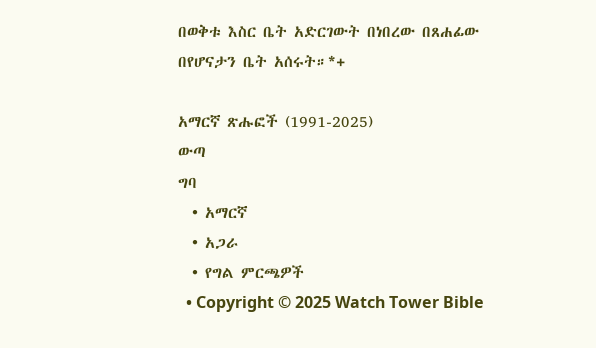በወቅቱ እስር ቤት አድርገውት በነበረው በጸሐፊው በየሆናታን ቤት አሰሩት።*+

አማርኛ ጽሑፎች (1991-2025)
ውጣ
ግባ
  • አማርኛ
  • አጋራ
  • የግል ምርጫዎች
  • Copyright © 2025 Watch Tower Bible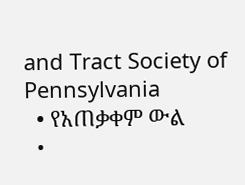and Tract Society of Pennsylvania
  • የአጠቃቀም ውል
  •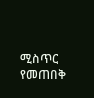ሚስጥር የመጠበቅ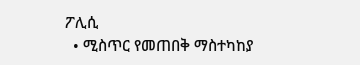ፖሊሲ
  • ሚስጥር የመጠበቅ ማስተካከያ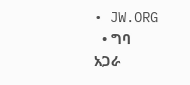• JW.ORG
  • ግባ
አጋራ